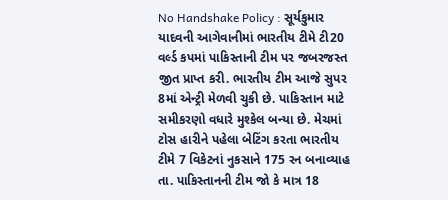No Handshake Policy : સૂર્યકુમાર યાદવની આગેવાનીમાં ભારતીય ટીમે ટી20 વર્લ્ડ કપમાં પાકિસ્તાની ટીમ પર જબરજસ્ત જીત પ્રાપ્ત કરી. ભારતીય ટીમ આજે સુપર 8માં એન્ટ્રી મેળવી ચુકી છે. પાકિસ્તાન માટે સમીકરણો વધારે મુશ્કેલ બન્યા છે. મેચમાં ટોસ હારીને પહેલા બેટિંગ કરતા ભારતીય ટીમે 7 વિકેટનાં નુકસાને 175 રન બનાવ્યાહ તા. પાકિસ્તાનની ટીમ જો કે માત્ર 18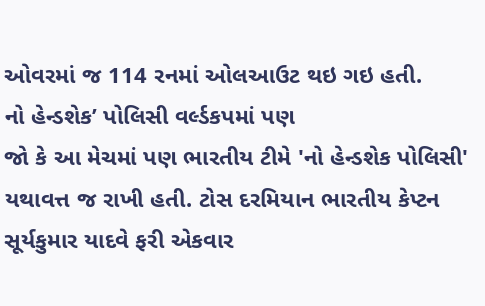ઓવરમાં જ 114 રનમાં ઓલઆઉટ થઇ ગઇ હતી.
નો હેન્ડશેક’ પોલિસી વર્લ્ડકપમાં પણ
જો કે આ મેચમાં પણ ભારતીય ટીમે 'નો હેન્ડશેક પોલિસી' યથાવત્ત જ રાખી હતી. ટોસ દરમિયાન ભારતીય કેપ્ટન સૂર્યકુમાર યાદવે ફરી એકવાર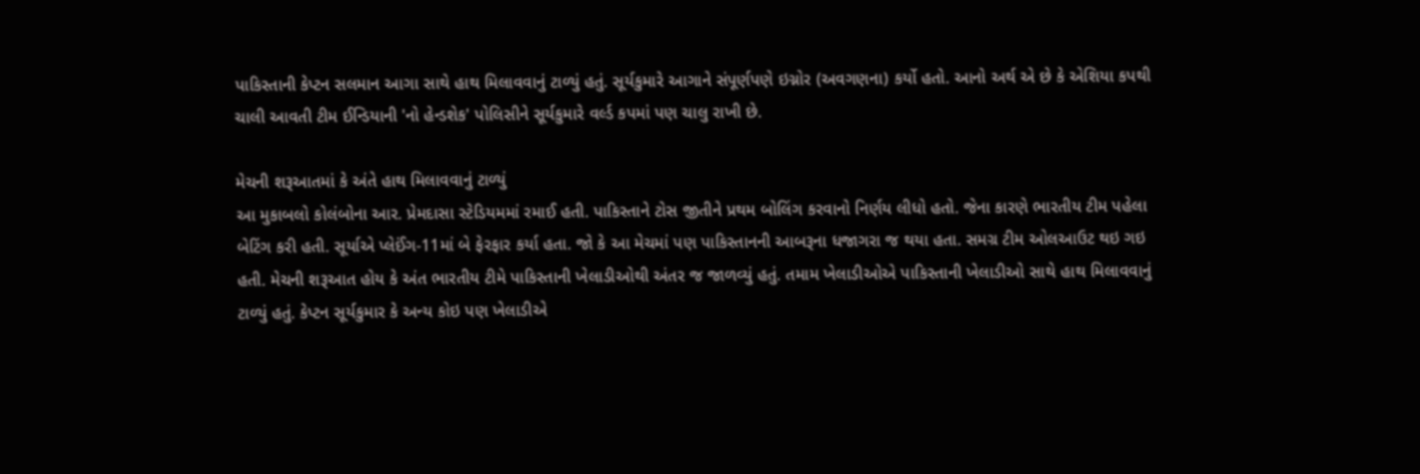પાકિસ્તાની કેપ્ટન સલમાન આગા સાથે હાથ મિલાવવાનું ટાળ્યું હતું. સૂર્યકુમારે આગાને સંપૂર્ણપણે ઇગ્નોર (અવગણના) કર્યો હતો. આનો અર્થ એ છે કે એશિયા કપથી ચાલી આવતી ટીમ ઈન્ડિયાની 'નો હેન્ડશેક' પોલિસીને સૂર્યકુમારે વર્લ્ડ કપમાં પણ ચાલુ રાખી છે.

મેચની શરૂઆતમાં કે અંતે હાથ મિલાવવાનું ટાળ્યું
આ મુકાબલો કોલંબોના આર. પ્રેમદાસા સ્ટેડિયમમાં રમાઈ હતી. પાકિસ્તાને ટોસ જીતીને પ્રથમ બોલિંગ કરવાનો નિર્ણય લીધો હતો. જેના કારણે ભારતીય ટીમ પહેલા બેટિંગ કરી હતી. સૂર્યાએ પ્લેઈંગ-11માં બે ફેરફાર કર્યા હતા. જો કે આ મેચમાં પણ પાકિસ્તાનની આબરૂના ધજાગરા જ થયા હતા. સમગ્ર ટીમ ઓલઆઉટ થઇ ગઇ હતી. મેચની શરૂઆત હોય કે અંત ભારતીય ટીમે પાકિસ્તાની ખેલાડીઓથી અંતર જ જાળવ્યું હતું. તમામ ખેલાડીઓએ પાકિસ્તાની ખેલાડીઓ સાથે હાથ મિલાવવાનું ટાળ્યું હતું. કેપ્ટન સૂર્યકુમાર કે અન્ય કોઇ પણ ખેલાડીએ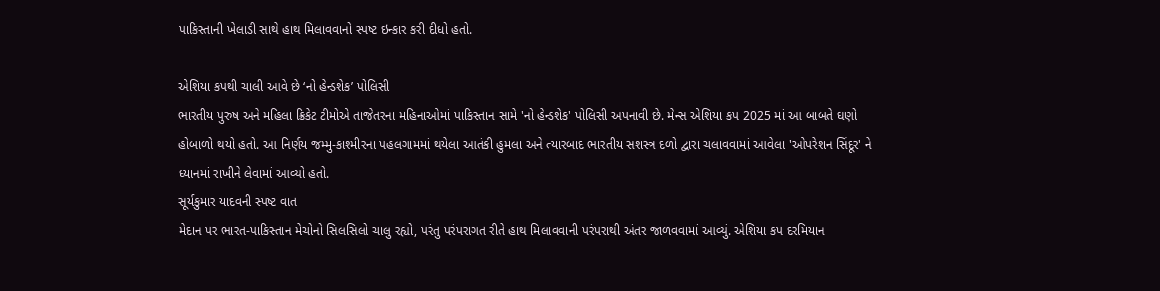પાકિસ્તાની ખેલાડી સાથે હાથ મિલાવવાનો સ્પષ્ટ ઇન્કાર કરી દીધો હતો.

એશિયા કપથી ચાલી આવે છે ‘નો હેન્ડશેક’ પોલિસી
ભારતીય પુરુષ અને મહિલા ક્રિકેટ ટીમોએ તાજેતરના મહિનાઓમાં પાકિસ્તાન સામે 'નો હેન્ડશેક' પોલિસી અપનાવી છે. મેન્સ એશિયા કપ 2025 માં આ બાબતે ઘણો હોબાળો થયો હતો. આ નિર્ણય જમ્મુ-કાશ્મીરના પહલગામમાં થયેલા આતંકી હુમલા અને ત્યારબાદ ભારતીય સશસ્ત્ર દળો દ્વારા ચલાવવામાં આવેલા 'ઓપરેશન સિંદૂર' ને ધ્યાનમાં રાખીને લેવામાં આવ્યો હતો.
સૂર્યકુમાર યાદવની સ્પષ્ટ વાત
મેદાન પર ભારત-પાકિસ્તાન મેચોનો સિલસિલો ચાલુ રહ્યો, પરંતુ પરંપરાગત રીતે હાથ મિલાવવાની પરંપરાથી અંતર જાળવવામાં આવ્યું. એશિયા કપ દરમિયાન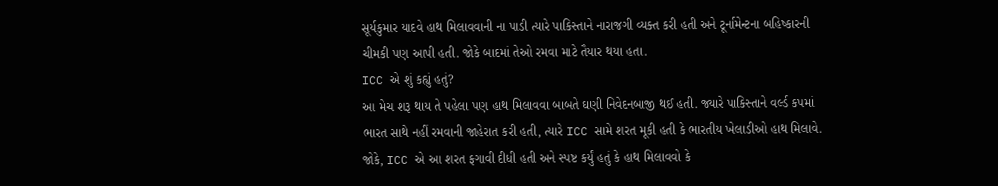સૂર્યકુમાર યાદવે હાથ મિલાવવાની ના પાડી ત્યારે પાકિસ્તાને નારાજગી વ્યક્ત કરી હતી અને ટૂર્નામેન્ટના બહિષ્કારની ચીમકી પણ આપી હતી. જોકે બાદમાં તેઓ રમવા માટે તૈયાર થયા હતા.
ICC એ શું કહ્યું હતું?
આ મેચ શરૂ થાય તે પહેલા પણ હાથ મિલાવવા બાબતે ઘણી નિવેદનબાજી થઈ હતી. જ્યારે પાકિસ્તાને વર્લ્ડ કપમાં ભારત સાથે નહીં રમવાની જાહેરાત કરી હતી, ત્યારે ICC સામે શરત મૂકી હતી કે ભારતીય ખેલાડીઓ હાથ મિલાવે. જોકે, ICC એ આ શરત ફગાવી દીધી હતી અને સ્પષ્ટ કર્યું હતું કે હાથ મિલાવવો કે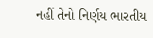નહીં તેનો નિર્ણય ભારતીય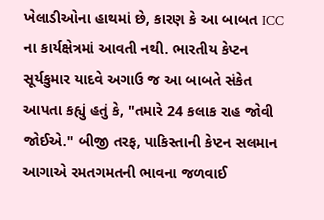ખેલાડીઓના હાથમાં છે, કારણ કે આ બાબત ICC ના કાર્યક્ષેત્રમાં આવતી નથી. ભારતીય કેપ્ટન સૂર્યકુમાર યાદવે અગાઉ જ આ બાબતે સંકેત આપતા કહ્યું હતું કે, "તમારે 24 કલાક રાહ જોવી જોઈએ." બીજી તરફ, પાકિસ્તાની કેપ્ટન સલમાન આગાએ રમતગમતની ભાવના જળવાઈ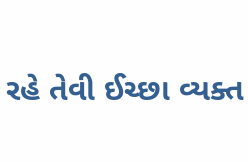રહે તેવી ઈચ્છા વ્યક્ત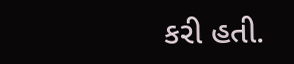કરી હતી.